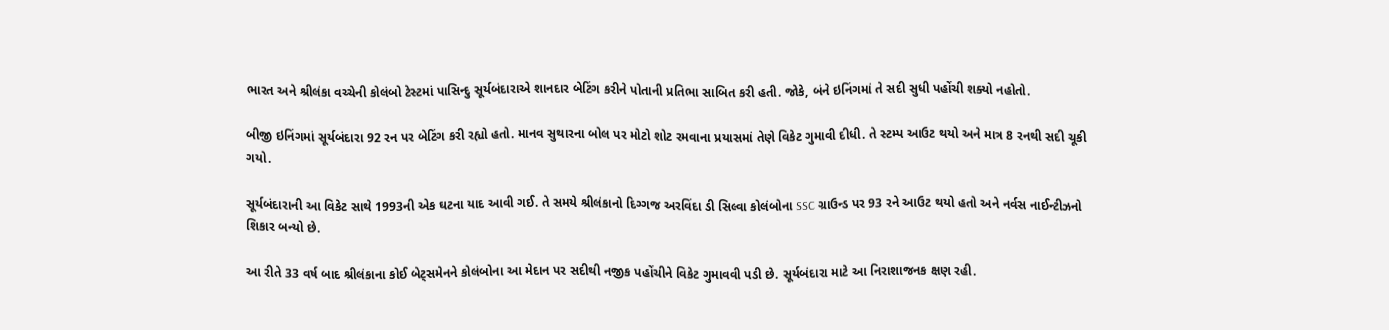ભારત અને શ્રીલંકા વચ્ચેની કોલંબો ટેસ્ટમાં પાસિન્દુ સૂર્યબંદારાએ શાનદાર બેટિંગ કરીને પોતાની પ્રતિભા સાબિત કરી હતી. જોકે, બંને ઇનિંગમાં તે સદી સુધી પહોંચી શક્યો નહોતો.

બીજી ઇનિંગમાં સૂર્યબંદારા 92 રન પર બેટિંગ કરી રહ્યો હતો. માનવ સુથારના બોલ પર મોટો શોટ રમવાના પ્રયાસમાં તેણે વિકેટ ગુમાવી દીધી. તે સ્ટમ્પ આઉટ થયો અને માત્ર 8 રનથી સદી ચૂકી ગયો.

સૂર્યબંદારાની આ વિકેટ સાથે 1993ની એક ઘટના યાદ આવી ગઈ. તે સમયે શ્રીલંકાનો દિગ્ગજ અરવિંદા ડી સિલ્વા કોલંબોના SSC ગ્રાઉન્ડ પર 93 રને આઉટ થયો હતો અને નર્વસ નાઈન્ટીઝનો શિકાર બન્યો છે.

આ રીતે 33 વર્ષ બાદ શ્રીલંકાના કોઈ બેટ્સમેનને કોલંબોના આ મેદાન પર સદીથી નજીક પહોંચીને વિકેટ ગુમાવવી પડી છે. સૂર્યબંદારા માટે આ નિરાશાજનક ક્ષણ રહી.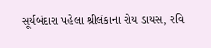સૂર્યબંદારા પહેલા શ્રીલંકાના રોય ડાયસ, રવિ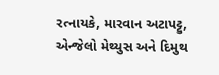રત્નાયકે, મારવાન અટાપટ્ટુ, એન્જેલો મેથ્યુસ અને દિમુથ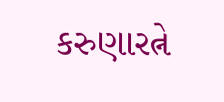કરુણારત્ને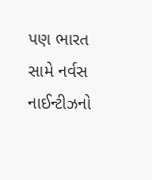પણ ભારત સામે નર્વસ નાઈન્ટીઝનો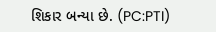શિકાર બન્યા છે. (PC:PTI)